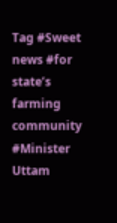Tag #Sweet news #for state’s farming community #Minister Uttam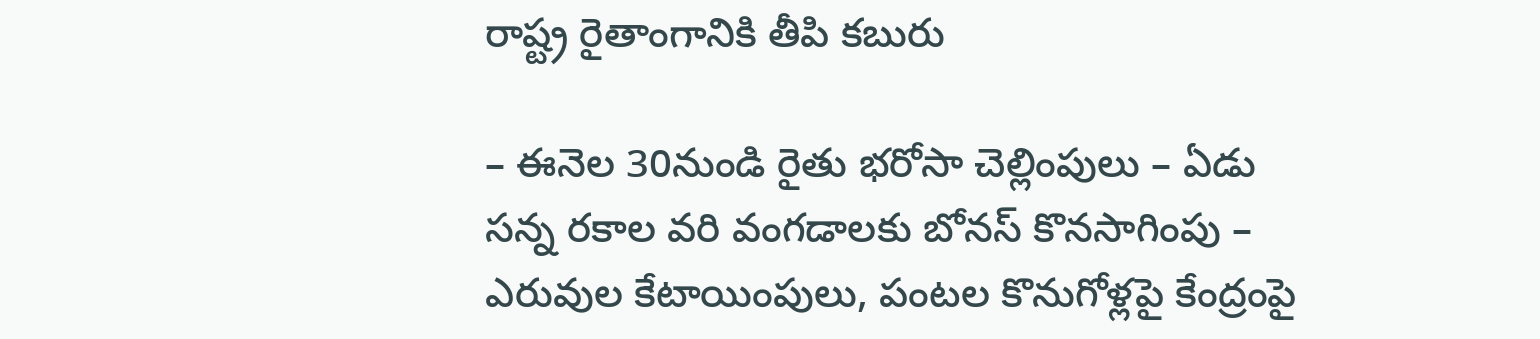రాష్ట్ర రైతాంగానికి తీపి కబురు

– ఈనెల 30నుండి రైతు భరోసా చెల్లింపులు – ఏడు సన్న రకాల వరి వంగడాలకు బోనస్ కొనసాగింపు – ఎరువుల కేటాయింపులు, పంటల కొనుగోళ్లపై కేంద్రంపై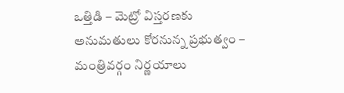ఒత్తిడి – మెట్రో విస్తరణకు అనుమతులు కోరనున్న ప్రభుత్వం – మంత్రివర్గం నిర్ణయాలు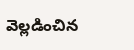వెల్లడించిన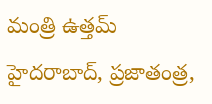మంత్రి ఉత్తమ్ హైదరాబాద్, ప్రజాతంత్ర,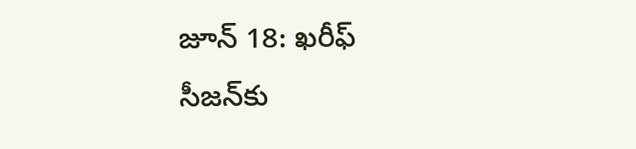జూన్ 18: ఖరీఫ్ సీజన్‌కు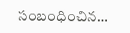సంబంధించిన…